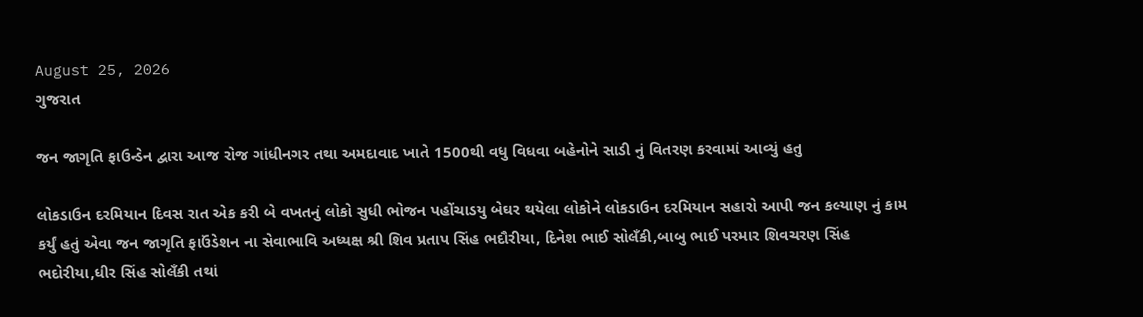August 25, 2026
ગુજરાત

જન જાગૃતિ ફાઉન્ડેન દ્વારા આજ રોજ ગાંધીનગર તથા અમદાવાદ ખાતે 1500થી વધુ વિધવા બહેનોને સાડી નું વિતરણ કરવામાં આવ્યું હતુ

લોકડાઉન દરમિયાન દિવસ રાત એક કરી બે વખતનું લોકો સુધી ભોજન પહોંચાડયુ બેઘર થયેલા લોકોને લોકડાઉન દરમિયાન સહારો આપી જન કલ્યાણ નું કામ કર્યું હતું એવા જન જાગૃતિ ફાઉંડેશન ના સેવાભાવિ અધ્યક્ષ શ્રી શિવ પ્રતાપ સિંહ ભદૌરીયા, દિનેશ ભાઈ સોલઁકી,બાબુ ભાઈ પરમાર શિવચરણ સિંહ ભદોરીયા,ધીર સિંહ સોલઁકી તથાં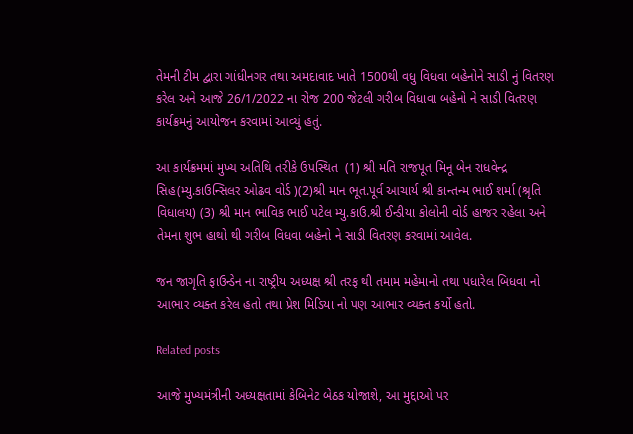તેમની ટીમ દ્વારા ગાંધીનગર તથા અમદાવાદ ખાતે 1500થી વધુ વિધવા બહેનોને સાડી નું વિતરણ કરેલ અને આજે 26/1/2022 ના રોજ 200 જેટલી ગરીબ વિધાવા બહેનો ને સાડી વિતરણ કાર્યક્રમનું આયોજન કરવામાં આવ્યું હતું.

આ કાર્યક્રમમાં મુખ્ય અતિથિ તરીકે ઉપસ્થિત  (1) શ્રી મતિ રાજપૂત મિનૂ બેન રાધવેન્દ્ર સિહ(મ્યુ.કાઉન્સિલર ઓઢવ વોર્ડ )(2)શ્રી માન ભૂત.પૂર્વ આચાર્ય શ્રી કાન્તન્મ ભાઈ શર્મા (શ્રૃતિ વિધાલય) (3) શ્રી માન ભાવિક ભાઈ પટેલ મ્યુ.કાઉ.શ્રી ઈન્ડીયા કોલોની વોર્ડ હાજર રહેલા અને તેમના શુભ હાથો થી ગરીબ વિધવા બહેનો ને સાડી વિતરણ કરવામાં આવેલ.

જન જાગૃતિ ફાઉન્ડેન ના રાષ્ટ્રીય અધ્યક્ષ શ્રી તરફ થી તમામ મહેમાનો તથા પધારેલ બિધવા નો આભાર વ્યક્ત કરેલ હતો તથા પ્રેશ મિડિયા નો પણ આભાર વ્યક્ત કર્યો હતો.

Related posts

આજે મુખ્યમંત્રીની અધ્યક્ષતામાં કેબિનેટ બેઠક યોજાશે, આ મુદ્દાઓ પર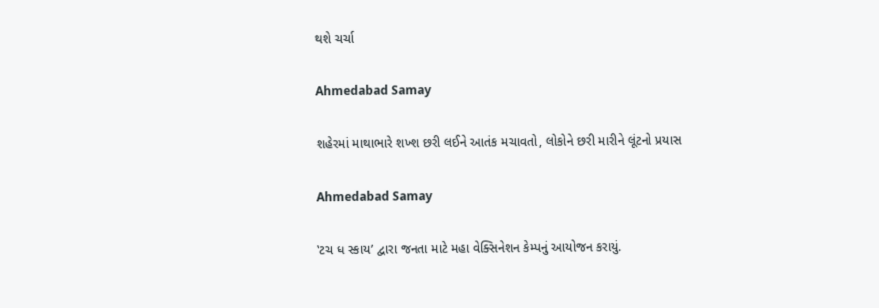થશે ચર્ચા

Ahmedabad Samay

શહેરમાં માથાભારે શખ્શ છરી લઈને આતંક મચાવતો, લોકોને છરી મારીને લૂંટનો પ્રયાસ

Ahmedabad Samay

‛ટચ ધ સ્કાય’ દ્વારા જનતા માટે મહા વેક્સિનેશન કેમ્પનું આયોજન કરાયું.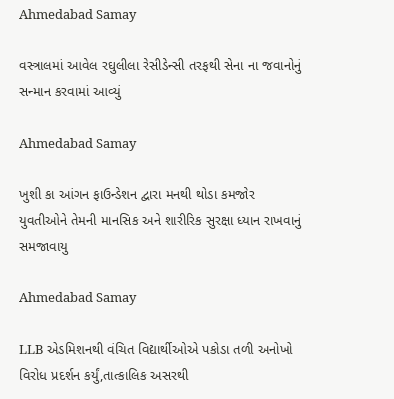Ahmedabad Samay

વસ્ત્રાલમાં આવેલ રઘુલીલા રેસીડેન્સી તરફથી સેના ના જવાનોનું સન્માન કરવામાં આવ્યું

Ahmedabad Samay

ખુશી કા આંગન ફાઉન્ડેશન દ્વારા મનથી થોડા કમજોર યુવતીઓને તેમની માનસિક અને શારીરિક સુરક્ષા ધ્યાન રાખવાનું સમજાવાયુ

Ahmedabad Samay

LLB એડમિશનથી વંચિત વિદ્યાર્થીઓએ પકોડા તળી અનોખો વિરોધ પ્રદર્શન કર્યું,તાત્કાલિક અસરથી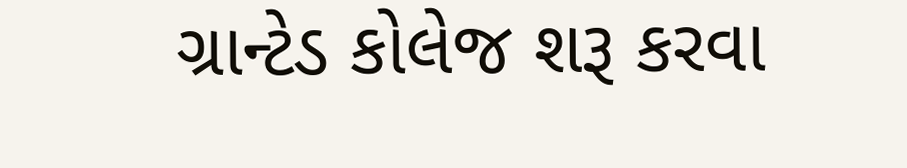ગ્રાન્ટેડ કોલેજ શરૂ કરવા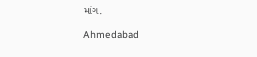માંગ.

Ahmedabad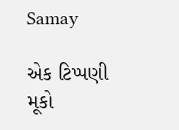Samay

એક ટિપ્પણી મૂકો